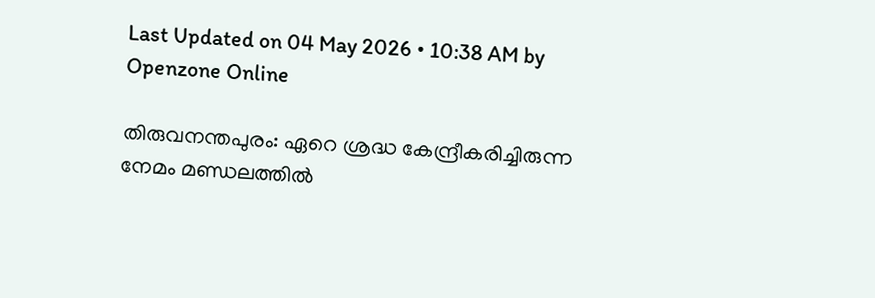Last Updated on 04 May 2026 • 10:38 AM by Openzone Online

തിരുവനന്തപുരം: ഏറെ ശ്രദ്ധ കേന്ദ്രീകരിച്ചിരുന്ന നേമം മണ്ഡലത്തിൽ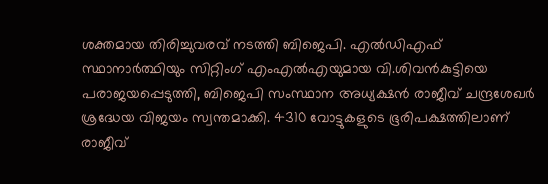ശക്തമായ തിരിച്ചുവരവ് നടത്തി ബിജെപി. എൽഡിഎഫ് സ്ഥാനാർത്ഥിയും സിറ്റിംഗ് എംഎൽഎയുമായ വി.ശിവൻകുട്ടിയെ പരാജയപ്പെടുത്തി, ബിജെപി സംസ്ഥാന അധ്യക്ഷൻ രാജീവ് ചന്ദ്രശേഖർ ശ്രദ്ധേയ വിജയം സ്വന്തമാക്കി. 4310 വോട്ടുകളുടെ ഭൂരിപക്ഷത്തിലാണ് രാജീവ്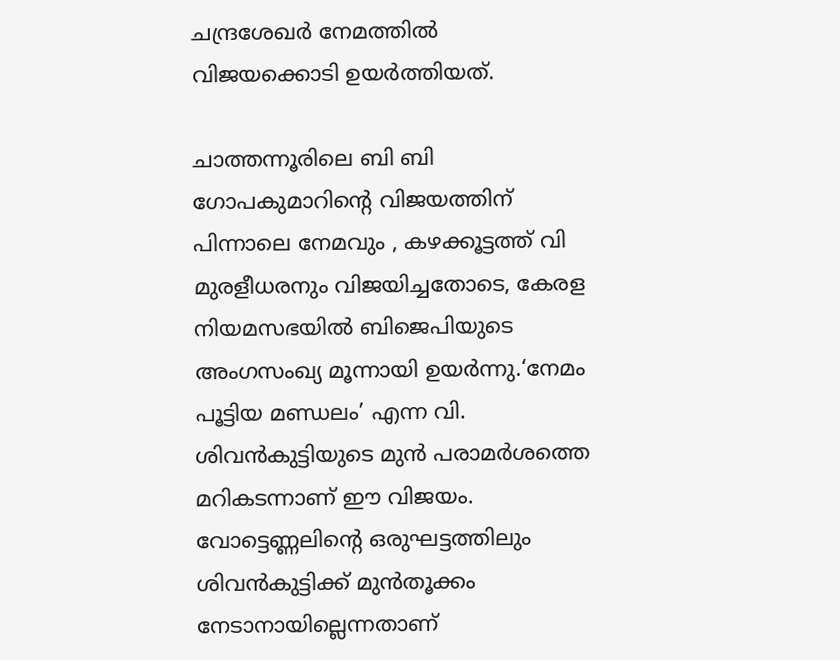ചന്ദ്രശേഖർ നേമത്തിൽ വിജയക്കൊടി ഉയർത്തിയത്.

ചാത്തന്നൂരിലെ ബി ബി ഗോപകുമാറിന്റെ വിജയത്തിന് പിന്നാലെ നേമവും , കഴക്കൂട്ടത്ത് വി മുരളീധരനും വിജയിച്ചതോടെ, കേരള നിയമസഭയിൽ ബിജെപിയുടെ അംഗസംഖ്യ മൂന്നായി ഉയർന്നു.‘നേമം പൂട്ടിയ മണ്ഡലം’ എന്ന വി. ശിവൻകുട്ടിയുടെ മുൻ പരാമർശത്തെ മറികടന്നാണ് ഈ വിജയം. വോട്ടെണ്ണലിന്റെ ഒരുഘട്ടത്തിലും ശിവൻകുട്ടിക്ക് മുൻതൂക്കം നേടാനായില്ലെന്നതാണ്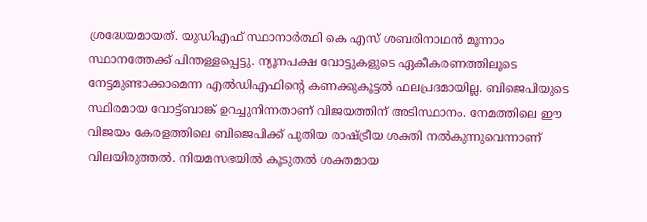ശ്രദ്ധേയമായത്. യുഡിഎഫ് സ്ഥാനാർത്ഥി കെ എസ് ശബരിനാഥൻ മൂന്നാം സ്ഥാനത്തേക്ക് പിന്തള്ളപ്പെട്ടു. ന്യൂനപക്ഷ വോട്ടുകളുടെ ഏകീകരണത്തിലൂടെ നേട്ടമുണ്ടാക്കാമെന്ന എൽഡിഎഫിന്റെ കണക്കുകൂട്ടൽ ഫലപ്രദമായില്ല. ബിജെപിയുടെ സ്ഥിരമായ വോട്ട്ബാങ്ക് ഉറച്ചുനിന്നതാണ് വിജയത്തിന് അടിസ്ഥാനം. നേമത്തിലെ ഈ വിജയം കേരളത്തിലെ ബിജെപിക്ക് പുതിയ രാഷ്ട്രീയ ശക്തി നൽകുന്നുവെന്നാണ് വിലയിരുത്തൽ. നിയമസഭയിൽ കൂടുതൽ ശക്തമായ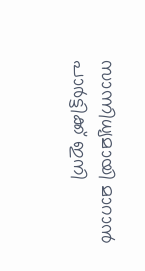സാന്നിധ്യമായി മാറാൻ പാർട്ടിക്ക് ഇനി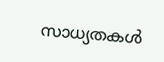സാധ്യതകൾ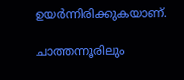ഉയർന്നിരിക്കുകയാണ്.

ചാത്തന്നൂരിലും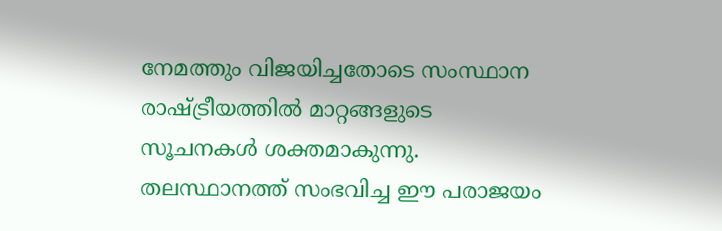നേമത്തും വിജയിച്ചതോടെ സംസ്ഥാന രാഷ്ട്രീയത്തിൽ മാറ്റങ്ങളുടെ സൂചനകൾ ശക്തമാകുന്നു. തലസ്ഥാനത്ത് സംഭവിച്ച ഈ പരാജയം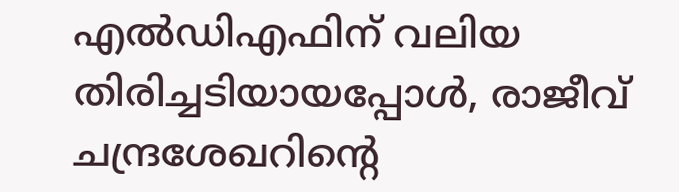എൽഡിഎഫിന് വലിയ തിരിച്ചടിയായപ്പോൾ, രാജീവ് ചന്ദ്രശേഖറിന്റെ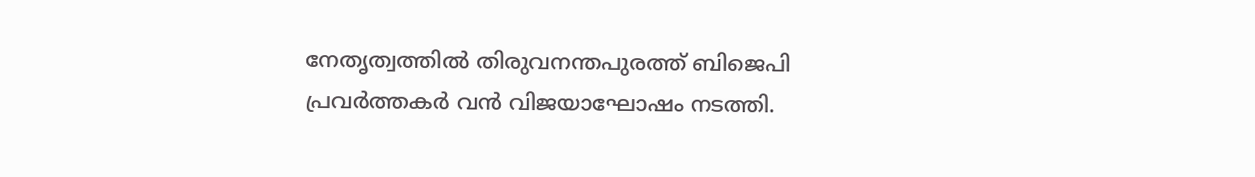നേതൃത്വത്തിൽ തിരുവനന്തപുരത്ത് ബിജെപി പ്രവർത്തകർ വൻ വിജയാഘോഷം നടത്തി.